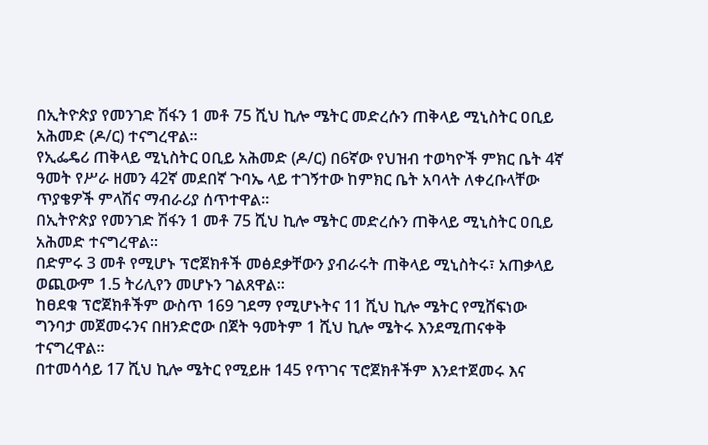በኢትዮጵያ የመንገድ ሽፋን 1 መቶ 75 ሺህ ኪሎ ሜትር መድረሱን ጠቅላይ ሚኒስትር ዐቢይ አሕመድ (ዶ/ር) ተናግረዋል፡፡
የኢፌዴሪ ጠቅላይ ሚኒስትር ዐቢይ አሕመድ (ዶ/ር) በ6ኛው የህዝብ ተወካዮች ምክር ቤት 4ኛ ዓመት የሥራ ዘመን 42ኛ መደበኛ ጉባኤ ላይ ተገኝተው ከምክር ቤት አባላት ለቀረቡላቸው ጥያቄዎች ምላሽና ማብራሪያ ሰጥተዋል፡፡
በኢትዮጵያ የመንገድ ሽፋን 1 መቶ 75 ሺህ ኪሎ ሜትር መድረሱን ጠቅላይ ሚኒስትር ዐቢይ አሕመድ ተናግረዋል፡፡
በድምሩ 3 መቶ የሚሆኑ ፕሮጀክቶች መፅደቃቸውን ያብራሩት ጠቅላይ ሚኒስትሩ፣ አጠቃላይ ወጪውም 1.5 ትሪሊየን መሆኑን ገልጸዋል፡፡
ከፀደቁ ፕሮጀክቶችም ውስጥ 169 ገደማ የሚሆኑትና 11 ሺህ ኪሎ ሜትር የሚሸፍነው ግንባታ መጀመሩንና በዘንድሮው በጀት ዓመትም 1 ሺህ ኪሎ ሜትሩ እንደሚጠናቀቅ ተናግረዋል፡፡
በተመሳሳይ 17 ሺህ ኪሎ ሜትር የሚይዙ 145 የጥገና ፕሮጀክቶችም እንደተጀመሩ እና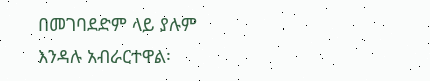በመገባደድም ላይ ያሉም እንዳሉ አብራርተዋል፡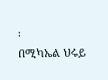፡
በሚካኤል ህሩይ